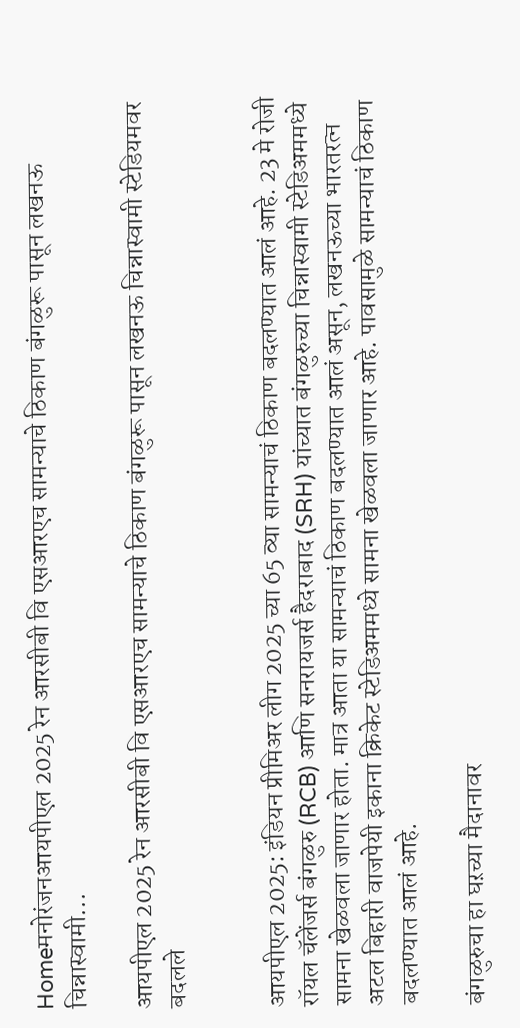Homeमनोरंजनआयपीएल 2025 रेन आरसीबी वि एसआरएच सामन्याचे ठिकाण बंगळुरू पासून लखनऊ चिन्नास्वामी...

आयपीएल 2025 रेन आरसीबी वि एसआरएच सामन्याचे ठिकाण बंगळुरू पासून लखनऊ चिन्नास्वामी स्टेडियमवर बदलले


आयपीएल 2025: इंडियन प्रीमिअर लीग 2025 च्या 65 व्या सामन्याचं ठिकाण बदलण्यात आलं आहे. 23 मे रोजी रॉयल चॅलेंजर्स बंगळुरु (RCB) आणि सनरायजर्स हैदराबाद (SRH) यांच्यात बंगळुरुच्या चिन्नास्वामी स्टेडिअममध्ये सामना खेळवला जाणार होता. मात्र आता या सामन्याचं ठिकाण बदलण्यात आलं असून, लखनऊच्या भारतरत्न अटल बिहारी वाजपेयी इकाना क्रिकेट स्टेडिअममध्ये सामना खेळवला जाणार आहे. पावसामुळे सामन्याचं ठिकाण बदलण्यात आलं आहे.

बंगळुरुचा हा घऱच्या मैदानावर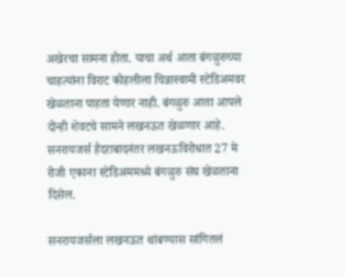अखेरचा सामना होता. याचा अर्थ आता बंगळुरुच्या चाहत्यांना विराट कोहलीला चिन्नास्वामी स्टेडिअमवर खेळताना पाहता येणार नाही. बंगळुरु आता आपले दोन्ही शेवटचे सामने लखनऊत खेळणार आहे. सनरायजर्स हैदराबादनंतर लखनऊविरोधात 27 मे रोजी एकाना स्टेडिअममध्ये बंगळुरु संघ खेळताना दिसेल.

सनरायजर्सला लखनऊत थांबण्यास सांगितलं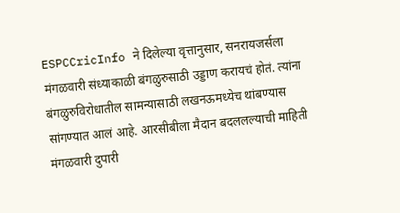ESPCCricInfo ने दिलेल्या वृत्तानुसार, सनरायजर्सला मंगळवारी संध्याकाळी बंगळुरुसाठी उड्डाण करायचं होतं. त्यांना बंगळुरुविरोधातील सामन्यासाठी लखनऊमध्येच थांबण्यास सांगण्यात आलं आहे. आरसीबीला मैदान बदललल्याची माहिती मंगळवारी दुपारी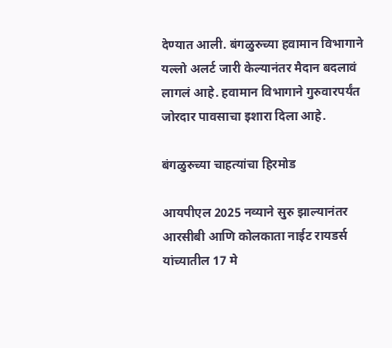देण्यात आली. बंगळुरुच्या हवामान विभागाने यल्लो अलर्ट जारी केल्यानंतर मैदान बदलावं लागलं आहे. हवामान विभागाने गुरुवारपर्यंत जोरदार पावसाचा इशारा दिला आहे.

बंगळुरुच्या चाहत्यांचा हिरमोड

आयपीएल 2025 नव्याने सुरु झाल्यानंतर आरसीबी आणि कोलकाता नाईट रायडर्स यांच्यातील 17 मे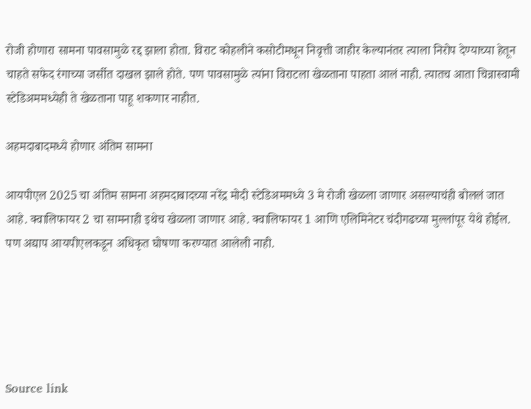रोजी होणारा सामना पावसामुळे रद्द झाला होता. विराट कोहलीने कसोटीमधून निवृत्ती जाहीर केल्यानंतर त्याला निरोप देण्याच्या हेतून चाहते सफेद रंगाच्या जर्सीत दाखल झाले होते. पण पावसामुळे त्यांना विराटला खेळताना पाहता आलं नाही. त्यातच आता चिन्नास्वामी स्टेडिअममध्येही ते खेळताना पाहू शकणार नाहीत.

अहमदाबादमध्ये होणार अंतिम सामना

आयपीएल 2025 चा अंतिम सामना अहमदाबादच्या नरेंद्र मोदी स्टेडिअममध्ये 3 मे रोजी खेळला जाणार असल्याचंही बोललं जात आहे. क्वालिफायर 2 चा सामनाही इथेच खेळला जाणार आहे. क्वालिफायर 1 आणि एलिमिनेटर चंदीगढच्या मुल्लांपूर येथे होईल. पण अद्याप आयपीएलकडून अधिकृत घोषणा करण्यात आलेली नाही.





Source link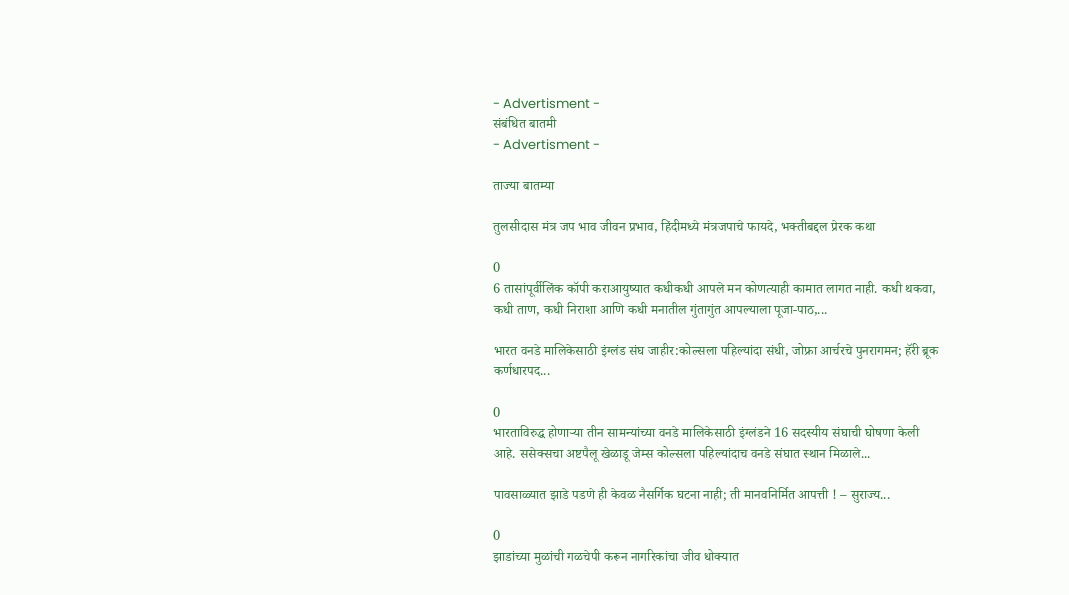- Advertisment -
संबंधित बातमी
- Advertisment -

ताज्या बातम्या

तुलसीदास मंत्र जप भाव जीवन प्रभाव, हिंदीमध्ये मंत्रजपाचे फायदे, भक्तीबद्दल प्रेरक कथा

0
6 तासांपूर्वीलिंक कॉपी कराआयुष्यात कधीकधी आपले मन कोणत्याही कामात लागत नाही. कधी थकवा, कधी ताण, कधी निराशा आणि कधी मनातील गुंतागुंत आपल्याला पूजा-पाठ,...

भारत वनडे मालिकेसाठी इंग्लंड संघ जाहीर:कोल्सला पहिल्यांदा संधी, जोफ्रा आर्चरचे पुनरागमन; हॅरी ब्रूक कर्णधारपद...

0
भारताविरुद्ध होणाऱ्या तीन सामन्यांच्या वनडे मालिकेसाठी इंग्लंडने 16 सदस्यीय संघाची घोषणा केली आहे. ससेक्सचा अष्टपैलू खेळाडू जेम्स कोल्सला पहिल्यांदाच वनडे संघात स्थान मिळाले...

पावसाळ्यात झाडे पडणे ही केवळ नैसर्गिक घटना नाही; ती मानवनिर्मित आपत्ती ! – सुराज्य...

0
झाडांच्या मुळांची गळचेपी करून नागरिकांचा जीव धोक्यात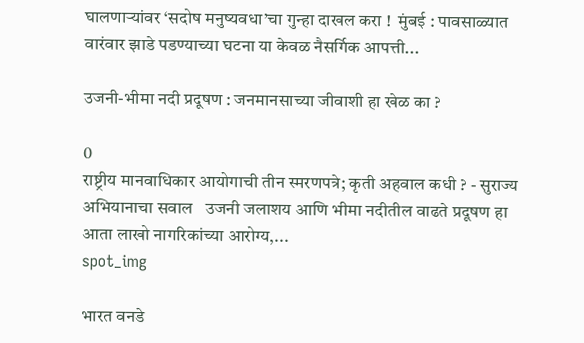घालणाऱ्यांवर ‘सदोष मनुष्यवधा’चा गुन्हा दाखल करा !  मुंबई : पावसाळ्यात वारंवार झाडे पडण्याच्या घटना या केवळ नैसर्गिक आपत्ती...

उजनी-भीमा नदी प्रदूषण : जनमानसाच्या जीवाशी हा खेळ का ?

0
राष्ट्रीय मानवाधिकार आयोगाची तीन स्मरणपत्रे; कृती अहवाल कधी ? - सुराज्य अभियानाचा सवाल   उजनी जलाशय आणि भीमा नदीतील वाढते प्रदूषण हा आता लाखो नागरिकांच्या आरोग्य,...
spot_img

भारत वनडे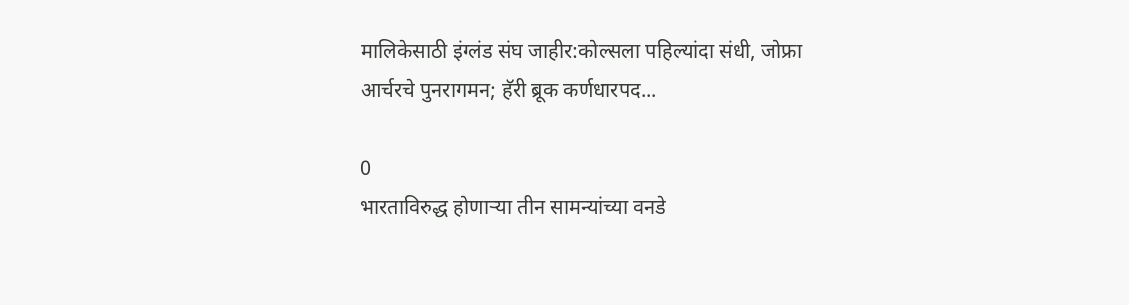मालिकेसाठी इंग्लंड संघ जाहीर:कोल्सला पहिल्यांदा संधी, जोफ्रा आर्चरचे पुनरागमन; हॅरी ब्रूक कर्णधारपद...

0
भारताविरुद्ध होणाऱ्या तीन सामन्यांच्या वनडे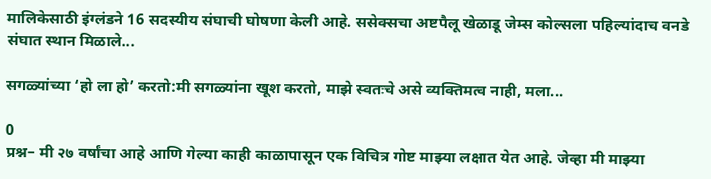मालिकेसाठी इंग्लंडने 16 सदस्यीय संघाची घोषणा केली आहे. ससेक्सचा अष्टपैलू खेळाडू जेम्स कोल्सला पहिल्यांदाच वनडे संघात स्थान मिळाले...

सगळ्यांच्या ‘हो ला हो’ करतो:मी सगळ्यांना खूश करतो, माझे स्वतःचे असे व्यक्तिमत्व नाही, मला...

0
प्रश्न– मी २७ वर्षांचा आहे आणि गेल्या काही काळापासून एक विचित्र गोष्ट माझ्या लक्षात येत आहे. जेव्हा मी माझ्या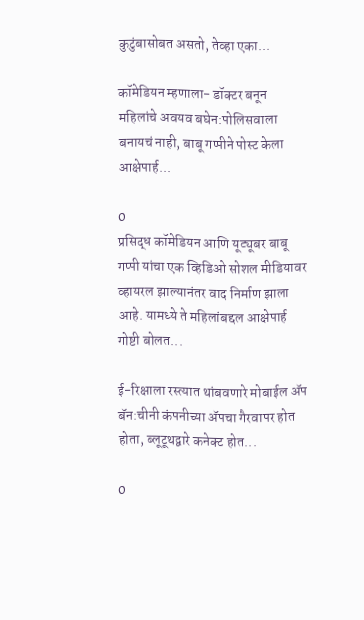कुटुंबासोबत असतो, तेव्हा एका...

कॉमेडियन म्हणाला- डॉक्टर बनून महिलांचे अवयव बघेन:पोलिसवाला बनायचं नाही, बाबू गप्पीने पोस्ट केला आक्षेपार्ह...

0
प्रसिद्ध कॉमेडियन आणि यूट्यूबर बाबू गप्पी यांचा एक व्हिडिओ सोशल मीडियावर व्हायरल झाल्यानंतर वाद निर्माण झाला आहे. यामध्ये ते महिलांबद्दल आक्षेपार्ह गोष्टी बोलत...

ई-रिक्षाला रस्त्यात थांबवणारे मोबाईल ॲप बॅन:चीनी कंपनीच्या ॲपचा गैरवापर होत होता, ब्लूटूथद्वारे कनेक्ट होत...

0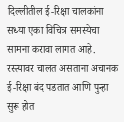दिल्लीतील ई-रिक्षा चालकांना सध्या एका विचित्र समस्येचा सामना करावा लागत आहे. रस्त्यावर चालत असताना अचानक ई-रिक्षा बंद पडतात आणि पुन्हा सुरू होत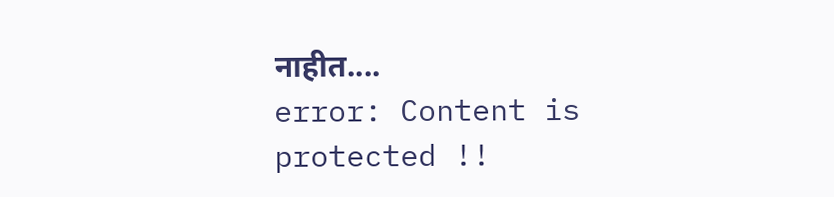नाहीत....
error: Content is protected !!